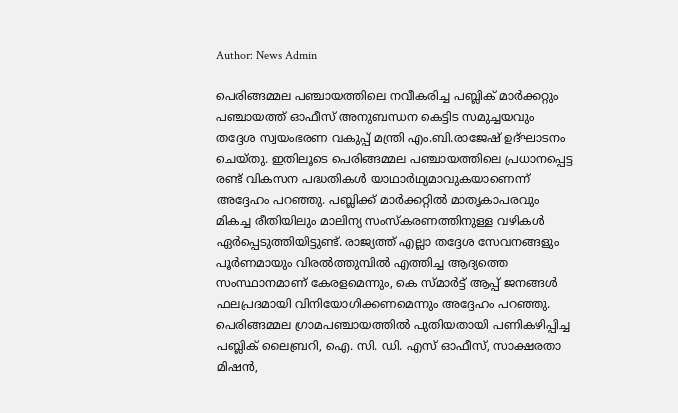Author: News Admin

പെരിങ്ങമ്മല പഞ്ചായത്തിലെ നവീകരിച്ച പബ്ലിക് മാർക്കറ്റും പഞ്ചായത്ത് ഓഫീസ് അനുബന്ധന കെട്ടിട സമുച്ചയവും തദ്ദേശ സ്വയംഭരണ വകുപ്പ് മന്ത്രി എം.ബി.രാജേഷ് ഉദ്ഘാടനം ചെയ്തു. ഇതിലൂടെ പെരിങ്ങമ്മല പഞ്ചായത്തിലെ പ്രധാനപ്പെട്ട രണ്ട് വികസന പദ്ധതികൾ യാഥാർഥ്യമാവുകയാണെന്ന് അദ്ദേഹം പറഞ്ഞു. പബ്ലിക്ക് മാർക്കറ്റിൽ മാതൃകാപരവും മികച്ച രീതിയിലും മാലിന്യ സംസ്കരണത്തിനുള്ള വഴികൾ ഏർപ്പെടുത്തിയിട്ടുണ്ട്. രാജ്യത്ത് എല്ലാ തദ്ദേശ സേവനങ്ങളും പൂർണമായും വിരൽത്തുമ്പിൽ എത്തിച്ച ആദ്യത്തെ സംസ്ഥാനമാണ് കേരളമെന്നും, കെ സ്മാർട്ട് ആപ്പ് ജനങ്ങൾ ഫലപ്രദമായി വിനിയോഗിക്കണമെന്നും അദ്ദേഹം പറഞ്ഞു. പെരിങ്ങമ്മല ഗ്രാമപഞ്ചായത്തിൽ പുതിയതായി പണികഴിപ്പിച്ച പബ്ലിക് ലൈബ്രറി, ഐ. സി. ഡി. എസ് ഓഫീസ്, സാക്ഷരതാ മിഷൻ,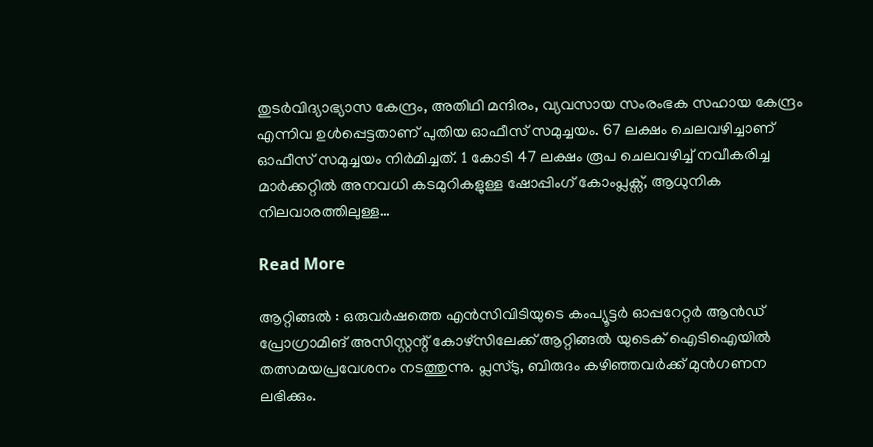തുടർവിദ്യാഭ്യാസ കേന്ദ്രം, അതിഥി മന്ദിരം, വ്യവസായ സംരംഭക സഹായ കേന്ദ്രം എന്നിവ ഉൾപ്പെട്ടതാണ് പുതിയ ഓഫീസ് സമുച്ചയം. 67 ലക്ഷം ചെലവഴിച്ചാണ് ഓഫീസ് സമുച്ചയം നിർമിച്ചത്. 1 കോടി 47 ലക്ഷം രൂപ ചെലവഴിച്ച് നവീകരിച്ച മാർക്കറ്റിൽ അനവധി കടമുറികളുള്ള ഷോപ്പിംഗ് കോംപ്ലക്സ്, ആധുനിക നിലവാരത്തിലുള്ള…

Read More

ആറ്റിങ്ങൽ : ഒരുവർഷത്തെ എൻസിവിടിയുടെ കംപ്യൂട്ടർ ഓപ്പറേറ്റർ ആൻഡ് പ്രോഗ്രാമിങ് അസിസ്റ്റന്റ് കോഴ്‌സിലേക്ക് ആറ്റിങ്ങൽ യുടെക് ഐടിഐയിൽ തത്സമയപ്രവേശനം നടത്തുന്നു. പ്ലസ്ടു, ബിരുദം കഴിഞ്ഞവർക്ക് മുൻഗണന ലഭിക്കും.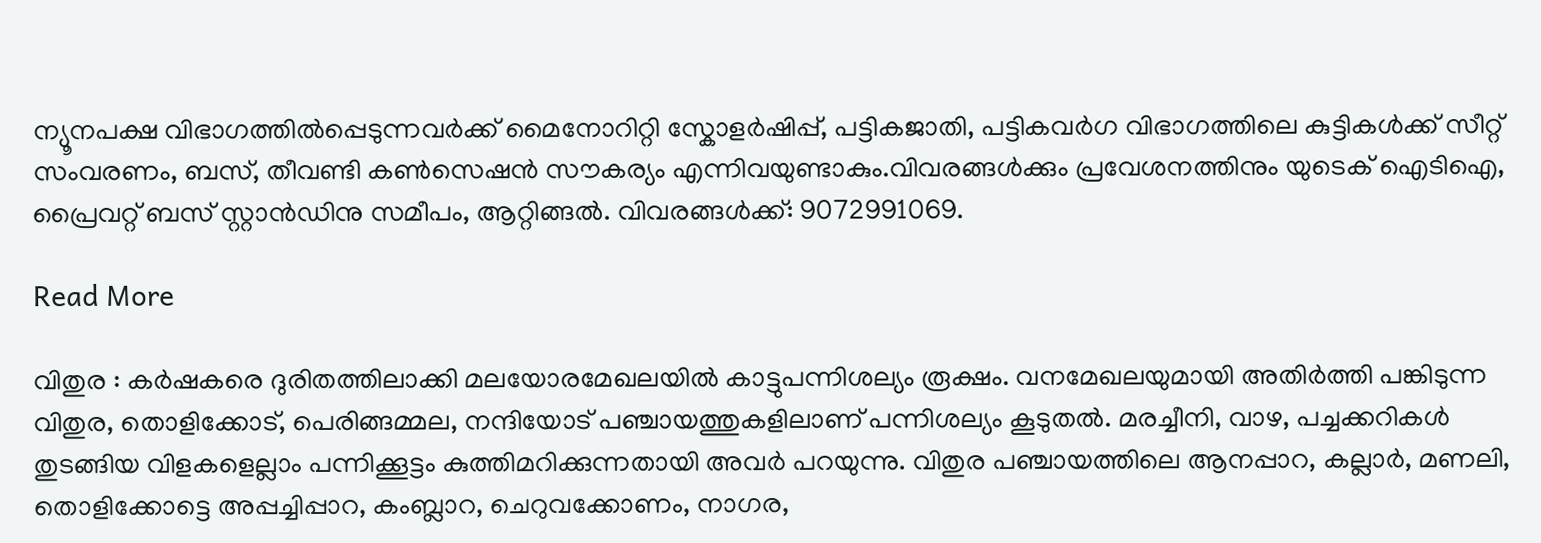ന്യൂനപക്ഷ വിഭാഗത്തിൽപ്പെടുന്നവർക്ക് മൈനോറിറ്റി സ്കോളർഷിപ്പ്, പട്ടികജാതി, പട്ടികവർഗ വിഭാഗത്തിലെ കുട്ടികൾക്ക് സീറ്റ് സംവരണം, ബസ്, തീവണ്ടി കൺസെഷൻ സൗകര്യം എന്നിവയുണ്ടാകും.വിവരങ്ങൾക്കും പ്രവേശനത്തിനും യുടെക് ഐടിഐ, പ്രൈവറ്റ് ബസ് സ്റ്റാൻഡിനു സമീപം, ആറ്റിങ്ങൽ. വിവരങ്ങൾക്ക്‌: 9072991069.

Read More

വിതുര : കർഷകരെ ദുരിതത്തിലാക്കി മലയോരമേഖലയിൽ കാട്ടുപന്നിശല്യം രൂക്ഷം. വനമേഖലയുമായി അതിർത്തി പങ്കിടുന്ന വിതുര, തൊളിക്കോട്, പെരിങ്ങമ്മല, നന്ദിയോട് പഞ്ചായത്തുകളിലാണ് പന്നിശല്യം കൂടുതൽ. മരച്ചീനി, വാഴ, പച്ചക്കറികൾ തുടങ്ങിയ വിളകളെല്ലാം പന്നിക്കൂട്ടം കുത്തിമറിക്കുന്നതായി അവർ പറയുന്നു. വിതുര പഞ്ചായത്തിലെ ആനപ്പാറ, കല്ലാർ, മണലി, തൊളിക്കോട്ടെ അപ്പച്ചിപ്പാറ, കംബ്ലാറ, ചെറുവക്കോണം, നാഗര,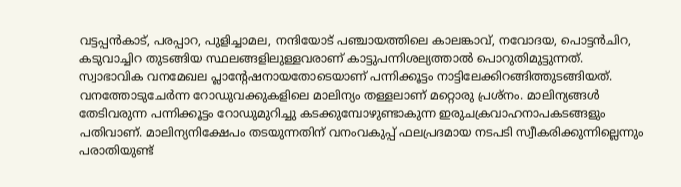വട്ടപ്പൻകാട്, പരപ്പാറ, പുളിച്ചാമല, നന്ദിയോട് പഞ്ചായത്തിലെ കാലങ്കാവ്, നവോദയ, പൊട്ടൻചിറ, കടുവാച്ചിറ തുടങ്ങിയ സ്ഥലങ്ങളിലുള്ളവരാണ് കാട്ടുപന്നിശല്യത്താൽ പൊറുതിമുട്ടുന്നത്. സ്വാഭാവിക വനമേഖല പ്ലാന്റേഷനായതോടെയാണ് പന്നിക്കൂട്ടം നാട്ടിലേക്കിറങ്ങിത്തുടങ്ങിയത്‌. വനത്തോടുചേർന്ന റോഡുവക്കുകളിലെ മാലിന്യം തള്ളലാണ് മറ്റൊരു പ്രശ്നം. മാലിന്യങ്ങൾ തേടിവരുന്ന പന്നിക്കൂട്ടം റോഡുമുറിച്ചു കടക്കുമ്പോഴുണ്ടാകുന്ന ഇരുചക്രവാഹനാപകടങ്ങളും പതിവാണ്. മാലിന്യനിക്ഷേപം തടയുന്നതിന് വനംവകുപ്പ് ഫലപ്രദമായ നടപടി സ്വീകരിക്കുന്നില്ലെന്നും പരാതിയുണ്ട്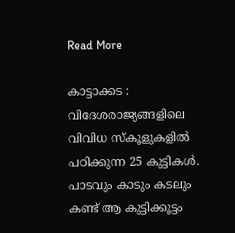Read More

കാട്ടാക്കട : വിദേശരാജ്യങ്ങളിലെ വിവിധ സ്കൂളുകളിൽ പഠിക്കുന്ന 25 കുട്ടികൾ. പാടവും കാടും കടലും കണ്ട് ആ കുട്ടിക്കൂട്ടം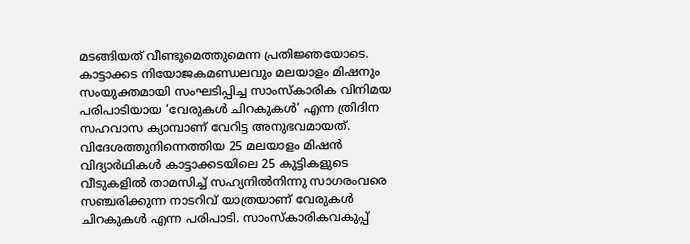മടങ്ങിയത് വീണ്ടുമെത്തുമെന്ന പ്രതിജ്ഞയോടെ. കാട്ടാക്കട നിയോജകമണ്ഡലവും മലയാളം മിഷനും സംയുക്തമായി സംഘടിപ്പിച്ച സാംസ്കാരിക വിനിമയ പരിപാടിയായ ‘വേരുകൾ ചിറകുകൾ’ എന്ന ത്രിദിന സഹവാസ ക്യാമ്പാണ് വേറിട്ട അനുഭവമായത്. വിദേശത്തുനിന്നെത്തിയ 25 മലയാളം മിഷൻ വിദ്യാർഥികൾ കാട്ടാക്കടയിലെ 25 കുട്ടികളുടെ വീടുകളിൽ താമസിച്ച് സഹ്യനിൽനിന്നു സാഗരംവരെ സഞ്ചരിക്കുന്ന നാടറിവ് യാത്രയാണ് വേരുകൾ ചിറകുകൾ എന്ന പരിപാടി. സാംസ്കാരികവകുപ്പ്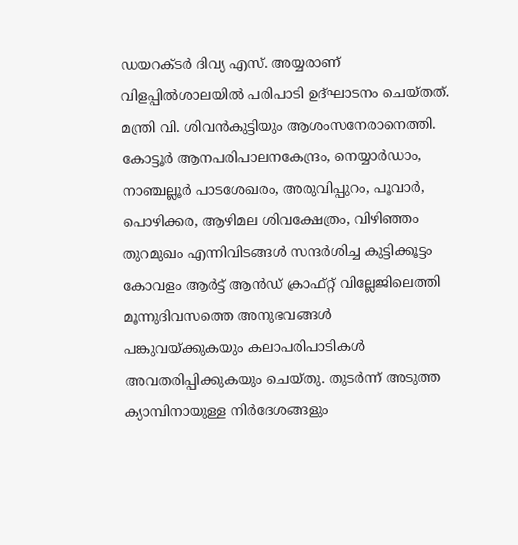ഡയറക്ടർ ദിവ്യ എസ്. അയ്യരാണ് വിളപ്പിൽശാലയിൽ പരിപാടി ഉദ്‌ഘാടനം ചെയ്തത്. മന്ത്രി വി. ശിവൻകുട്ടിയും ആശംസനേരാനെത്തി. കോട്ടൂർ ആനപരിപാലനകേന്ദ്രം, നെയ്യാർഡാം, നാഞ്ചല്ലൂർ പാടശേഖരം, അരുവിപ്പുറം, പൂവാർ, പൊഴിക്കര, ആഴിമല ശിവക്ഷേത്രം, വിഴിഞ്ഞം തുറമുഖം എന്നിവിടങ്ങൾ സന്ദർശിച്ച കുട്ടിക്കൂട്ടം കോവളം ആർട്ട്‌ ആൻഡ് ക്രാഫ്റ്റ് വില്ലേജിലെത്തി മൂന്നുദിവസത്തെ അനുഭവങ്ങൾ പങ്കുവയ്ക്കുകയും കലാപരിപാടികൾ അവതരിപ്പിക്കുകയും ചെയ്തു. തുടർന്ന് അടുത്ത ക്യാമ്പിനായുള്ള നിർദേശങ്ങളും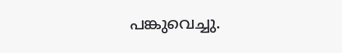പങ്കുവെച്ചു.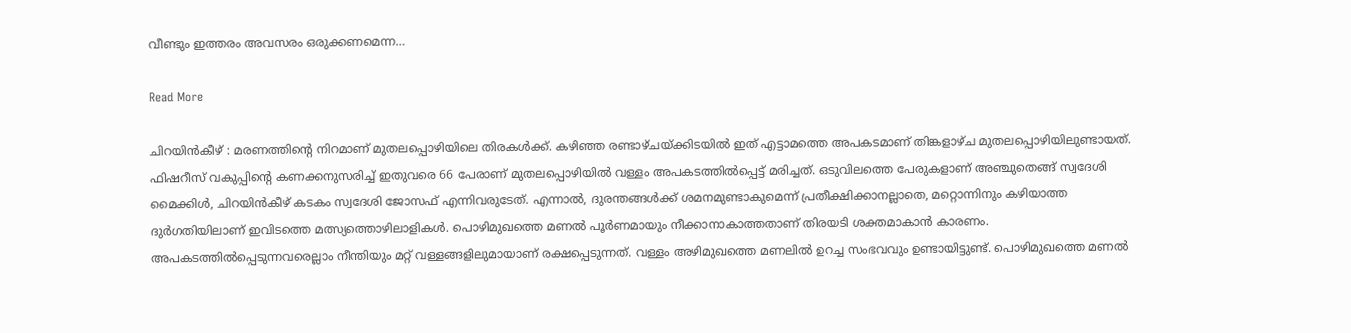വീണ്ടും ഇത്തരം അവസരം ഒരുക്കണമെന്ന…

Read More

ചിറയിൻകീഴ് : മരണത്തിന്റെ നിറമാണ് മുതലപ്പൊഴിയിലെ തിരകൾക്ക്. കഴിഞ്ഞ രണ്ടാഴ്ചയ്ക്കിടയിൽ ഇത് എട്ടാമത്തെ അപകടമാണ് തിങ്കളാഴ്ച മുതലപ്പൊഴിയിലുണ്ടായത്. ഫിഷറീസ് വകുപ്പിന്റെ കണക്കനുസരിച്ച് ഇതുവരെ 66 പേരാണ് മുതലപ്പൊഴിയിൽ വള്ളം അപകടത്തിൽപ്പെട്ട് മരിച്ചത്. ഒടുവിലത്തെ പേരുകളാണ് അഞ്ചുതെങ്ങ് സ്വദേശി മൈക്കിൾ, ചിറയിൻകീഴ് കടകം സ്വദേശി ജോസഫ് എന്നിവരുടേത്. എന്നാൽ, ദുരന്തങ്ങൾക്ക് ശമനമുണ്ടാകുമെന്ന് പ്രതീക്ഷിക്കാനല്ലാതെ, മറ്റൊന്നിനും കഴിയാത്ത ദുർഗതിയിലാണ് ഇവിടത്തെ മത്സ്യത്തൊഴിലാളികൾ. പൊഴിമുഖത്തെ മണൽ പൂർണമായും നീക്കാനാകാത്തതാണ് തിരയടി ശക്തമാകാൻ കാരണം. അപകടത്തിൽപ്പെടുന്നവരെല്ലാം നീന്തിയും മറ്റ് വള്ളങ്ങളിലുമായാണ് രക്ഷപ്പെടുന്നത്. വള്ളം അഴിമുഖത്തെ മണലിൽ ഉറച്ച സംഭവവും ഉണ്ടായിട്ടുണ്ട്. പൊഴിമുഖത്തെ മണൽ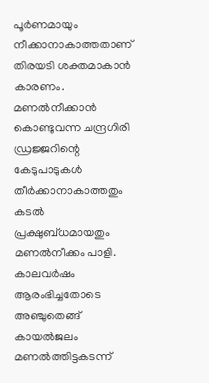പൂർണമായും നീക്കാനാകാത്തതാണ് തിരയടി ശക്തമാകാൻ കാരണം. മണൽനീക്കാൻ കൊണ്ടുവന്ന ചന്ദ്രഗിരി ഡ്രജ്ജറിന്റെ കേടുപാടുകൾ തീർക്കാനാകാത്തതും കടൽ പ്രക്ഷുബ്ധമായതും മണൽനീക്കം പാളി. കാലവർഷം ആരംഭിച്ചതോടെ അഞ്ചുതെങ്ങ് കായൽജലം മണൽത്തിട്ടകടന്ന്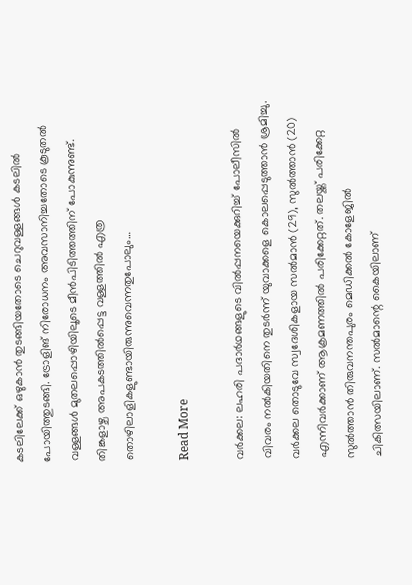കടലിലേക്ക്‌ ഒഴുകാൻ തുടങ്ങിയതോടെ ചെറുവള്ളങ്ങൾ കടലിൽ പോയിത്തുടങ്ങി. ട്രോളിങ് നിരോധനം അവസാനിച്ചതോടെ കൂടുതൽ വള്ളങ്ങൾ മുതലപ്പൊഴിയിലൂടെ മീൻപിടിത്തത്തിന് പോകുന്നുണ്ട്. തിങ്കളാഴ്ച അപകടത്തിൽപ്പെട്ട വള്ളത്തിൽ എത്ര തൊഴിലാളികളുണ്ടായിരുന്നുവെന്നതുപോലും…

Read More

വര്‍ക്കല: ലഹരി പദാര്‍ഥങ്ങളുടെ വില്‍പ്പനയെക്കുറിച്ച് പോലീസില്‍ വിവരം നല്‍കിയതിനെ തുടര്‍ന്ന് യുവാക്കളെ കൊലപ്പെടുത്താന്‍ ശ്രമിച്ചു. വര്‍ക്കല തൊടുവേ സ്വദേശികളായ സല്‍മാന്‍ (29), സുല്‍ത്താന്‍ (20) എന്നിവര്‍ക്കാണ് ആക്രമണത്തില്‍ പരിക്കേറ്റത്. തലയ്ക്ക് പരിക്കേറ്റ സുല്‍ത്താന്‍ തിരുവനന്തപുരം മെഡിക്കല്‍ കോളേജില്‍ ചികിത്സയിലാണ്. സല്‍മാന്റെ കൈയിലാണ്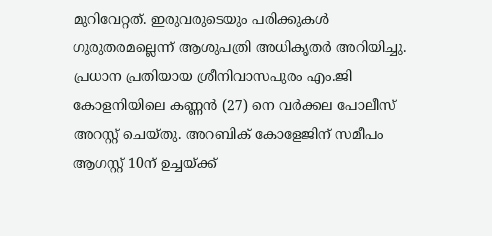മുറിവേറ്റത്. ഇരുവരുടെയും പരിക്കുകള്‍ ഗുരുതരമല്ലെന്ന് ആശുപത്രി അധികൃതര്‍ അറിയിച്ചു. പ്രധാന പ്രതിയായ ശ്രീനിവാസപുരം എം.ജി കോളനിയിലെ കണ്ണന്‍ (27) നെ വര്‍ക്കല പോലീസ് അറസ്റ്റ് ചെയ്തു. അറബിക് കോളേജിന് സമീപം ആഗസ്റ്റ് 10ന് ഉച്ചയ്ക്ക്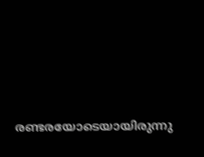രണ്ടരയോടെയായിരുന്നു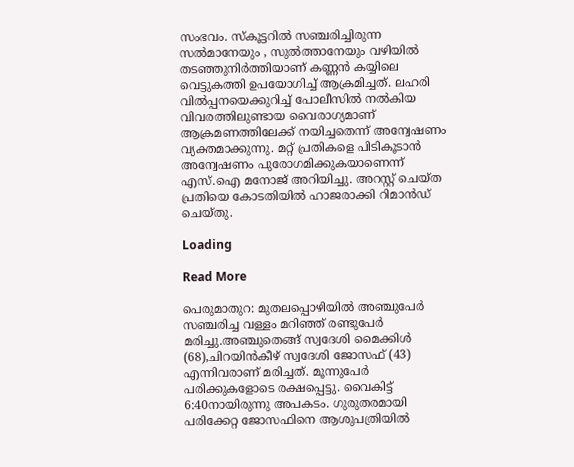സംഭവം. സ്‌കൂട്ടറില്‍ സഞ്ചരിച്ചിരുന്ന സല്‍മാനേയും , സുല്‍ത്താനേയും വഴിയില്‍ തടഞ്ഞുനിര്‍ത്തിയാണ് കണ്ണന്‍ കയ്യിലെ വെട്ടുകത്തി ഉപയോഗിച്ച് ആക്രമിച്ചത്. ലഹരി വില്‍പ്പനയെക്കുറിച്ച് പോലീസില്‍ നല്‍കിയ വിവരത്തിലുണ്ടായ വൈരാഗ്യമാണ് ആക്രമണത്തിലേക്ക് നയിച്ചതെന്ന് അന്വേഷണം വ്യക്തമാക്കുന്നു. മറ്റ് പ്രതികളെ പിടികൂടാന്‍ അന്വേഷണം പുരോഗമിക്കുകയാണെന്ന് എസ്.ഐ മനോജ് അറിയിച്ചു. അറസ്റ്റ് ചെയ്ത പ്രതിയെ കോടതിയിൽ ഹാജരാക്കി റിമാന്‍ഡ് ചെയ്തു.

Loading

Read More

പെരുമാതുറ: മുതലപ്പൊഴിയിൽ അഞ്ചുപേർ സഞ്ചരിച്ച വള്ളം മറിഞ്ഞ് രണ്ടുപേർ മരിച്ചു.അഞ്ചുതെങ്ങ് സ്വദേശി മൈക്കിൾ (68),ചിറയിൻകീഴ് സ്വദേശി ജോസഫ് (43) എന്നിവരാണ് മരിച്ചത്. മൂന്നുപേർ പരിക്കുകളോടെ രക്ഷപ്പെട്ടു. വൈകിട്ട് 6:40നായിരുന്നു അപകടം. ഗുരുതരമായി പരിക്കേറ്റ ജോസഫിനെ ആശുപത്രിയിൽ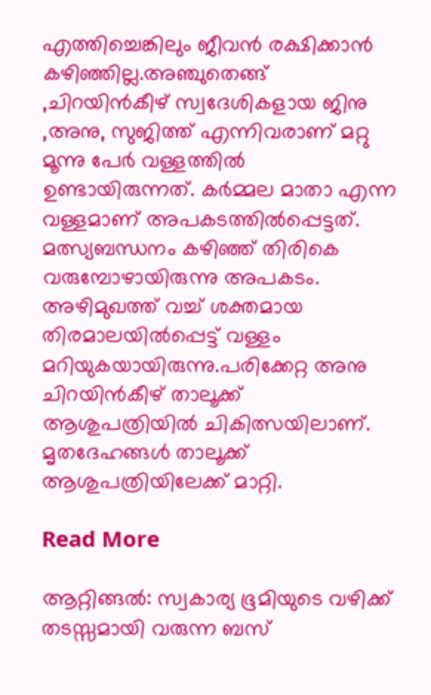എത്തിച്ചെങ്കിലും ജീവൻ രക്ഷിക്കാൻ കഴിഞ്ഞില്ല.അഞ്ചുതെങ്ങ് ,ചിറയിൻകീഴ് സ്വദേശികളായ ജിനു ,അനു, സുജിത്ത് എന്നിവരാണ് മറ്റു മൂന്നു പേർ വള്ളത്തിൽ ഉണ്ടായിരുന്നത്. കർമ്മല മാതാ എന്ന വള്ളമാണ് അപകടത്തിൽപ്പെട്ടത്. മത്സ്യബന്ധനം കഴിഞ്ഞ് തിരികെ വരുമ്പോഴായിരുന്നു അപകടം. അഴിമുഖത്ത് വച്ച് ശക്തമായ തിരമാലയിൽപ്പെട്ട് വള്ളം മറിയുകയായിരുന്നു.പരിക്കേറ്റ അനു ചിറയിൻകീഴ് താലൂക്ക് ആശുപത്രിയിൽ ചികിത്സയിലാണ്. മൃതദേഹങ്ങൾ താലൂക്ക് ആശുപത്രിയിലേക്ക് മാറ്റി.

Read More

ആറ്റിങ്ങല്‍: സ്വകാര്യ ഭൂമിയുടെ വഴിക്ക് തടസ്സമായി വരുന്ന ബസ്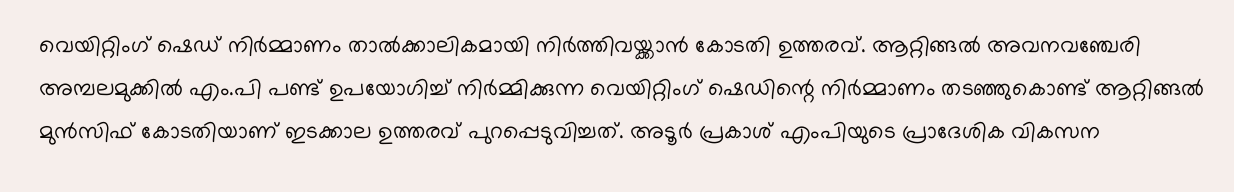വെയിറ്റിംഗ് ഷെഡ് നിര്‍മ്മാണം താല്‍ക്കാലികമായി നിര്‍ത്തിവയ്ക്കാന്‍ കോടതി ഉത്തരവ്. ആറ്റിങ്ങല്‍ അവനവഞ്ചേരി അമ്പലമുക്കില്‍ എം.പി പണ്ട് ഉപയോഗിച്ച് നിര്‍മ്മിക്കുന്ന വെയിറ്റിംഗ് ഷെഡിന്റെ നിര്‍മ്മാണം തടഞ്ഞുകൊണ്ട് ആറ്റിങ്ങല്‍ മുന്‍സിഫ് കോടതിയാണ് ഇടക്കാല ഉത്തരവ് പുറപ്പെടുവിച്ചത്. അടൂര്‍ പ്രകാശ് എംപിയുടെ പ്രാദേശിക വികസന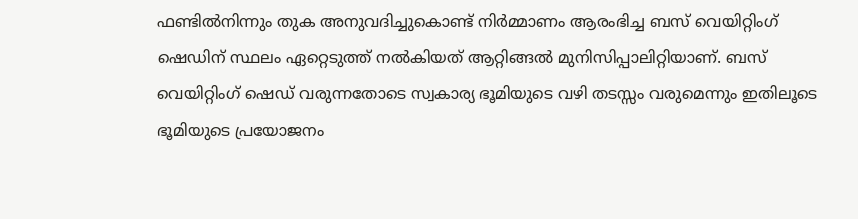ഫണ്ടില്‍നിന്നും തുക അനുവദിച്ചുകൊണ്ട് നിര്‍മ്മാണം ആരംഭിച്ച ബസ് വെയിറ്റിംഗ് ഷെഡിന് സ്ഥലം ഏറ്റെടുത്ത് നല്‍കിയത് ആറ്റിങ്ങല്‍ മുനിസിപ്പാലിറ്റിയാണ്. ബസ് വെയിറ്റിംഗ് ഷെഡ് വരുന്നതോടെ സ്വകാര്യ ഭൂമിയുടെ വഴി തടസ്സം വരുമെന്നും ഇതിലൂടെ ഭൂമിയുടെ പ്രയോജനം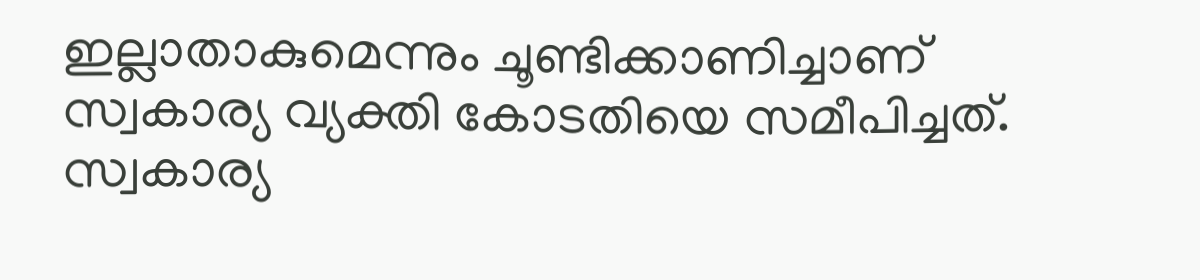ഇല്ലാതാകുമെന്നും ചൂണ്ടിക്കാണിച്ചാണ് സ്വകാര്യ വ്യക്തി കോടതിയെ സമീപിച്ചത്. സ്വകാര്യ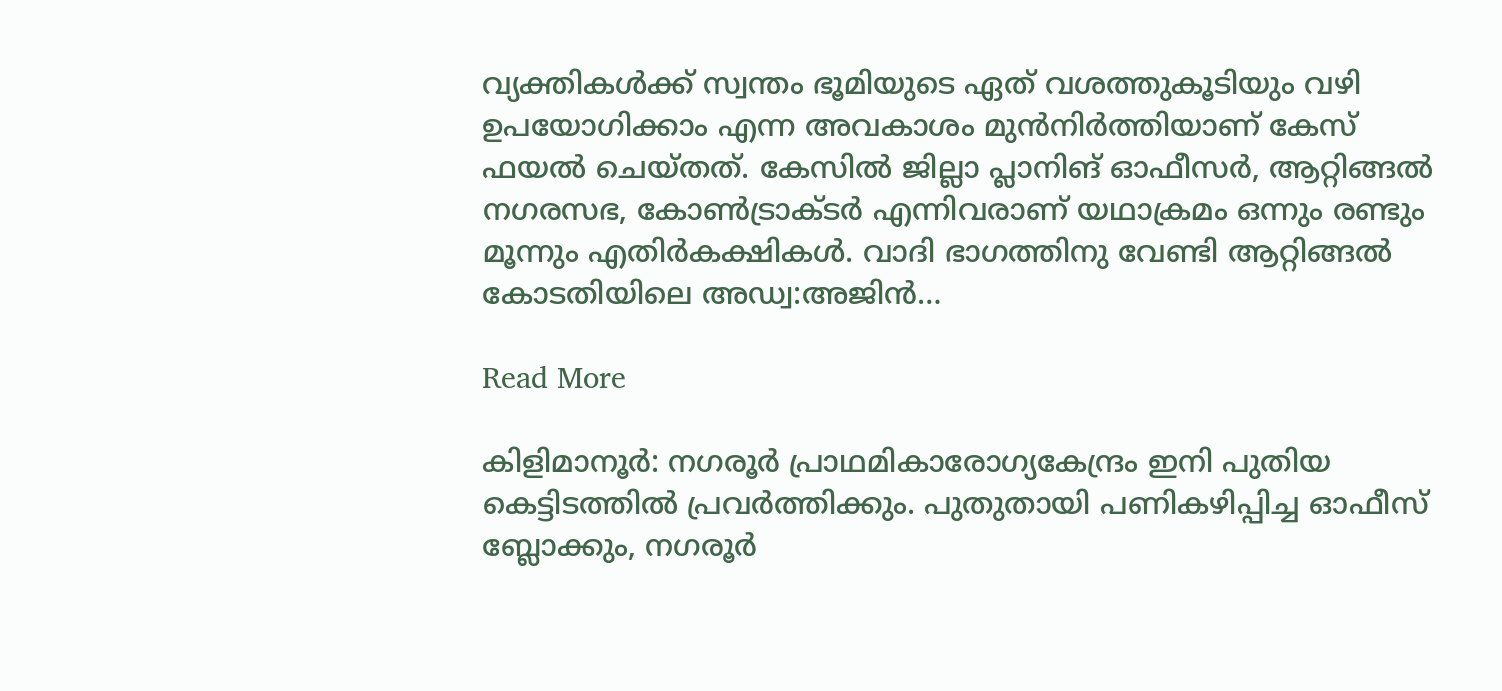വ്യക്തികള്‍ക്ക് സ്വന്തം ഭൂമിയുടെ ഏത് വശത്തുകൂടിയും വഴി ഉപയോഗിക്കാം എന്ന അവകാശം മുന്‍നിര്‍ത്തിയാണ് കേസ് ഫയല്‍ ചെയ്തത്. കേസില്‍ ജില്ലാ പ്ലാനിങ് ഓഫീസര്‍, ആറ്റിങ്ങല്‍ നഗരസഭ, കോണ്‍ട്രാക്ടര്‍ എന്നിവരാണ് യഥാക്രമം ഒന്നും രണ്ടും മൂന്നും എതിര്‍കക്ഷികള്‍. വാദി ഭാഗത്തിനു വേണ്ടി ആറ്റിങ്ങല്‍ കോടതിയിലെ അഡ്വ:അജിന്‍…

Read More

കിളിമാനൂര്‍: നഗരൂര്‍ പ്രാഥമികാരോഗ്യകേന്ദ്രം ഇനി പുതിയ കെട്ടിടത്തില്‍ പ്രവര്‍ത്തിക്കും. പുതുതായി പണികഴിപ്പിച്ച ഓഫീസ് ബ്ലോക്കും, നഗരൂര്‍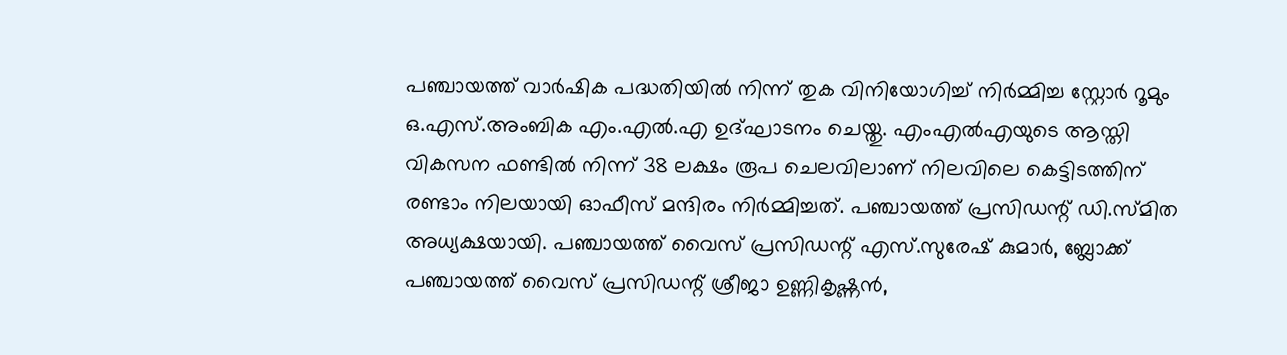പഞ്ചായത്ത് വാര്‍ഷിക പദ്ധതിയില്‍ നിന്ന് തുക വിനിയോഗിച്ച് നിര്‍മ്മിച്ച സ്റ്റോര്‍ റൂമും ഒ.എസ്.അംബിക എം.എല്‍.എ ഉദ്ഘാടനം ചെയ്തു. എംഎല്‍എയുടെ ആസ്തി വികസന ഫണ്ടില്‍ നിന്ന് 38 ലക്ഷം രൂപ ചെലവിലാണ് നിലവിലെ കെട്ടിടത്തിന് രണ്ടാം നിലയായി ഓഫീസ് മന്ദിരം നിര്‍മ്മിച്ചത്. പഞ്ചായത്ത് പ്രസിഡന്റ് ഡി.സ്മിത അധ്യക്ഷയായി. പഞ്ചായത്ത് വൈസ് പ്രസിഡന്റ് എസ്.സുരേഷ് കുമാര്‍, ബ്ലോക്ക് പഞ്ചായത്ത് വൈസ് പ്രസിഡന്റ് ശ്രീജാ ഉണ്ണികൃഷ്ണന്‍,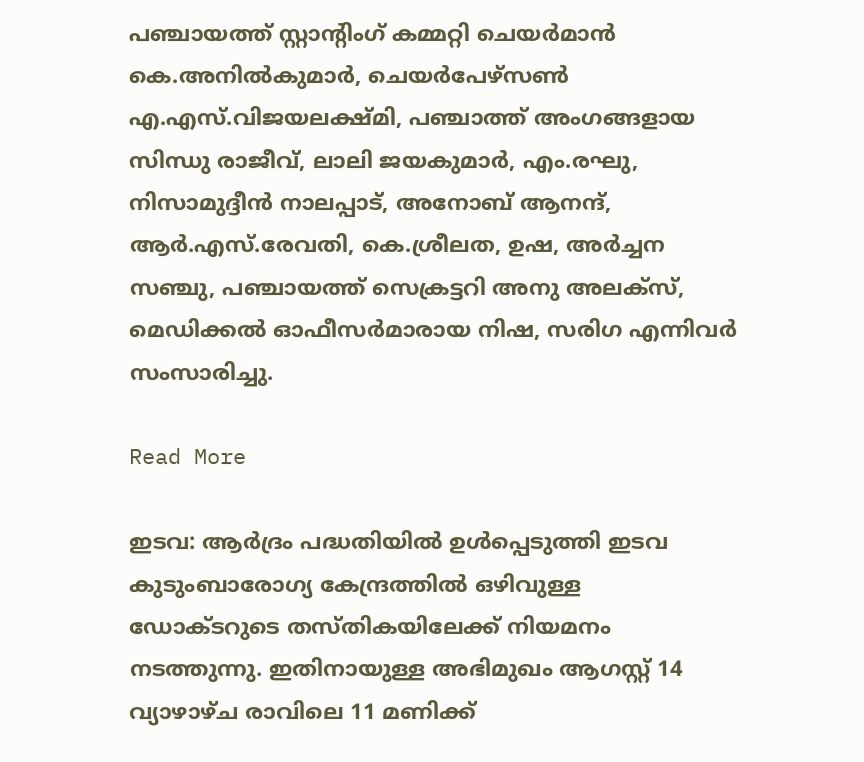പഞ്ചായത്ത് സ്റ്റാന്റിംഗ് കമ്മറ്റി ചെയര്‍മാന്‍ കെ.അനില്‍കുമാര്‍, ചെയര്‍പേഴ്‌സണ്‍ എ.എസ്.വിജയലക്ഷ്മി, പഞ്ചാത്ത് അംഗങ്ങളായ സിന്ധു രാജീവ്, ലാലി ജയകുമാര്‍, എം.രഘു, നിസാമുദ്ദീന്‍ നാലപ്പാട്, അനോബ് ആനന്ദ്, ആര്‍.എസ്.രേവതി, കെ.ശ്രീലത, ഉഷ, അര്‍ച്ചന സഞ്ചു, പഞ്ചായത്ത് സെക്രട്ടറി അനു അലക്‌സ്, മെഡിക്കല്‍ ഓഫീസര്‍മാരായ നിഷ, സരിഗ എന്നിവര്‍ സംസാരിച്ചു.

Read More

ഇടവ: ആര്‍ദ്രം പദ്ധതിയില്‍ ഉള്‍പ്പെടുത്തി ഇടവ കുടുംബാരോഗ്യ കേന്ദ്രത്തില്‍ ഒഴിവുള്ള ഡോക്ടറുടെ തസ്തികയിലേക്ക് നിയമനം നടത്തുന്നു. ഇതിനായുള്ള അഭിമുഖം ആഗസ്റ്റ് 14 വ്യാഴാഴ്ച രാവിലെ 11 മണിക്ക്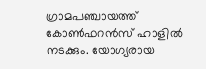ഗ്രാമപഞ്ചായത്ത് കോണ്‍ഫറന്‍സ് ഹാളില്‍ നടക്കും. യോഗ്യരായ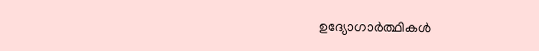ഉദ്യോഗാര്‍ത്ഥികള്‍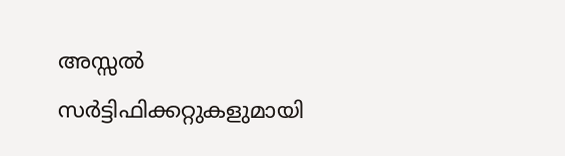അസ്സല്‍ സര്‍ട്ടിഫിക്കറ്റുകളുമായി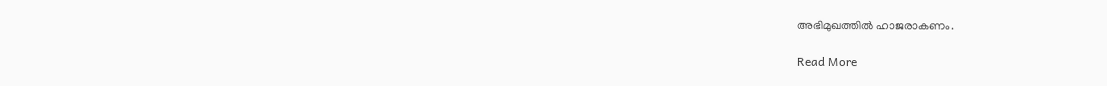അഭിമുഖത്തില്‍ ഹാജരാകണം.

Read More